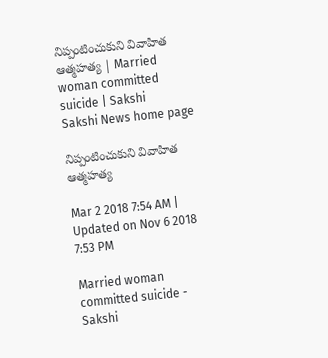నిప్పంటించుకుని వివాహిత ఆత్మహత్య | Married woman committed suicide | Sakshi
Sakshi News home page

నిప్పంటించుకుని వివాహిత ఆత్మహత్య

Mar 2 2018 7:54 AM | Updated on Nov 6 2018 7:53 PM

Married woman committed suicide - Sakshi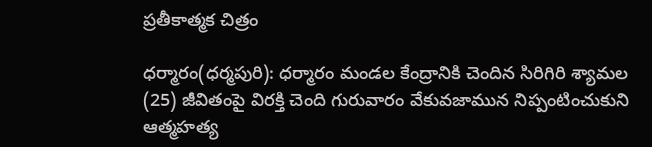ప్రతీకాత్మక చిత్రం

ధర్మారం(ధర్మపురి): ధర్మారం మండల కేంద్రానికి చెందిన సిరిగిరి శ్యామల (25) జీవితంపై విరక్తి చెంది గురువారం వేకువజామున నిప్పంటించుకుని ఆత్మహత్య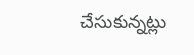చేసుకున్నట్లు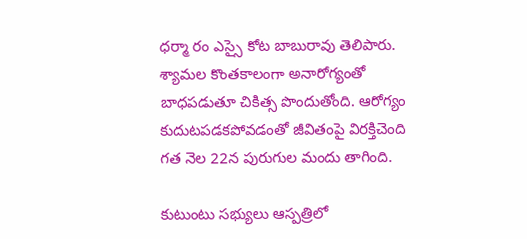ధర్మా రం ఎస్సై కోట బాబురావు తెలిపారు. శ్యామల కొంతకాలంగా అనారోగ్యంతో బాధపడుతూ చికిత్స పొందుతోంది. ఆరోగ్యం కుదుటపడకపోవడంతో జీవితంపై విరక్తిచెంది గత నెల 22న పురుగుల మందు తాగింది.

కుటుంటు సభ్యులు ఆస్పత్రిలో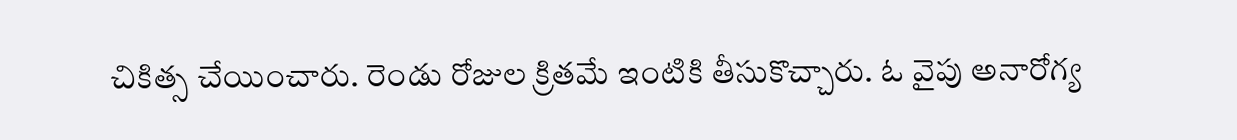చికిత్స చేయించారు. రెండు రోజుల క్రితమే ఇంటికి తీసుకొచ్చారు. ఓ వైపు అనారోగ్య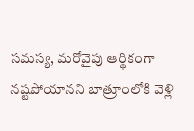సమస్య, మరోవైపు ఆర్థికంగా నష్టపోయానని బాత్రూంలోకి వెళ్లి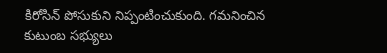కిరోసిన్‌ పోసుకుని నిప్పంటించుకుంది. గమనించిన కుటుంబ సభ్యులు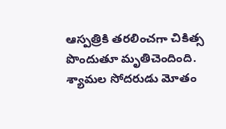ఆస్పత్రికి తరలించగా చికిత్స పొందుతూ మృతిచెందింది. శ్యామల సోదరుడు మోతం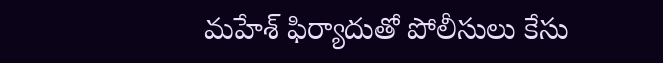మహేశ్‌ ఫిర్యాదుతో పోలీసులు కేసు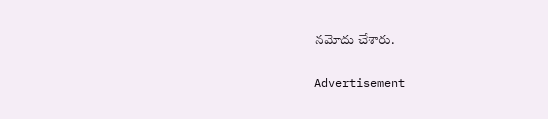నమోదు చేశారు.

Advertisement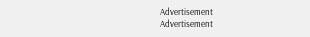Advertisement
Advertisement